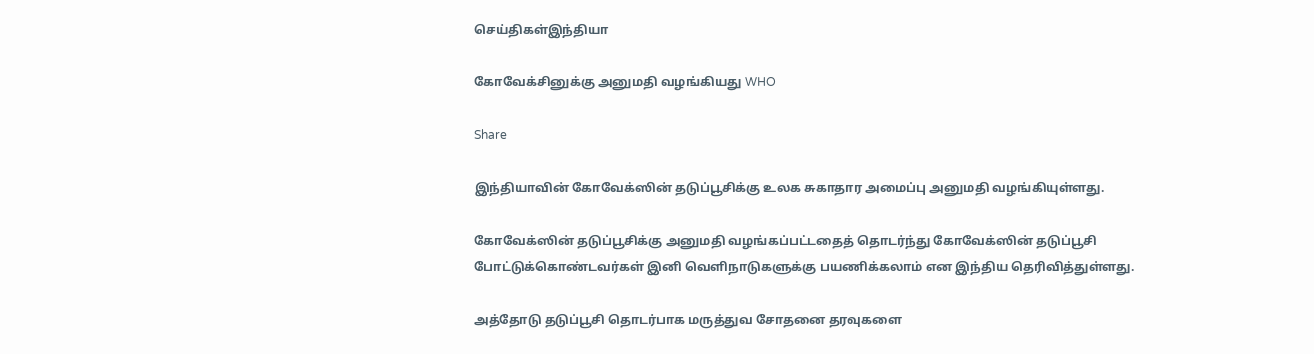செய்திகள்இந்தியா

கோவேக்சினுக்கு அனுமதி வழங்கியது WHO

Share

இந்தியாவின் கோவேக்ஸின் தடுப்பூசிக்கு உலக சுகாதார அமைப்பு அனுமதி வழங்கியுள்ளது.

கோவேக்ஸின் தடுப்பூசிக்கு அனுமதி வழங்கப்பட்டதைத் தொடர்ந்து கோவேக்ஸின் தடுப்பூசி போட்டுக்கொண்டவர்கள் இனி வெளிநாடுகளுக்கு பயணிக்கலாம் என இந்திய தெரிவித்துள்ளது.

அத்தோடு தடுப்பூசி தொடர்பாக மருத்துவ சோதனை தரவுகளை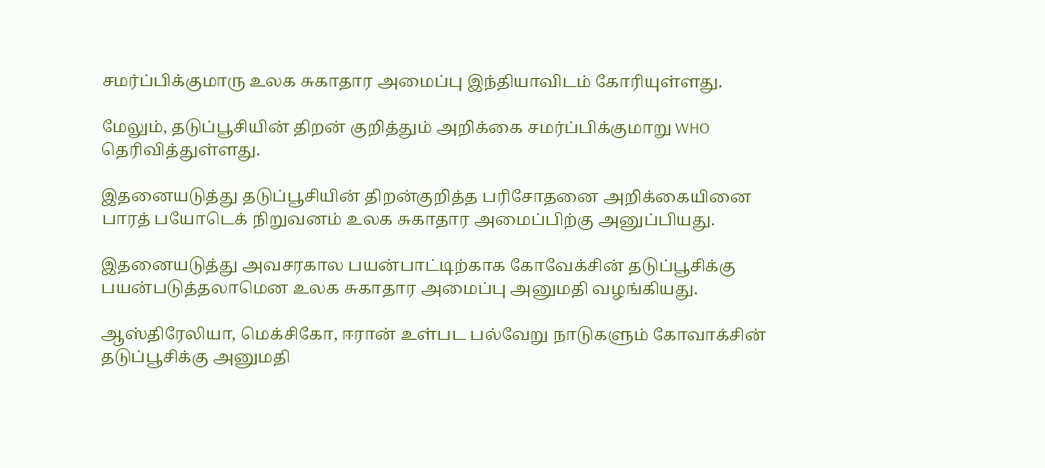சமர்ப்பிக்குமாரு உலக சுகாதார அமைப்பு இந்தியாவிடம் கோரியுள்ளது.

மேலும், தடுப்பூசியின் திறன் குறித்தும் அறிக்கை சமர்ப்பிக்குமாறு WHO தெரிவித்துள்ளது.

இதனையடுத்து தடுப்பூசியின் திறன்குறித்த பரிசோதனை அறிக்கையினை பாரத் பயோடெக் நிறுவனம் உலக சுகாதார அமைப்பிற்கு அனுப்பியது.

இதனையடுத்து அவசரகால பயன்பாட்டிற்காக கோவேக்சின் தடுப்பூசிக்கு பயன்படுத்தலாமென உலக சுகாதார அமைப்பு அனுமதி வழங்கியது.

ஆஸ்திரேலியா, மெக்சிகோ, ஈரான் உள்பட பல்வேறு நாடுகளும் கோவாக்சின் தடுப்பூசிக்கு அனுமதி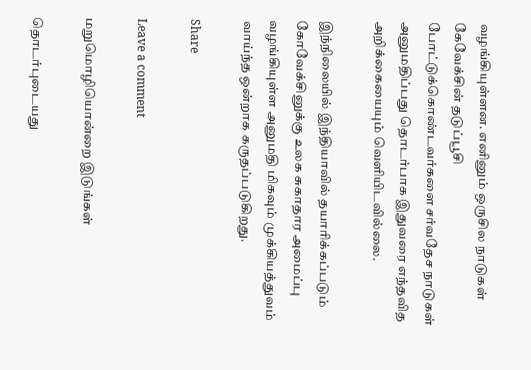வழங்கியுள்ளன. எனினும் ஒருசில நாடுகள் கேவேக்சின் தடுப்பூசி போட்டுக்கொண்டவர்களை சர்வதேச நாடுகள் அனுமதிப்பது தொடர்பாக இதுவரை எந்தவித அறிக்கையையும் வெளியிடவில்லை.

இந்நிலையில் இந்தியாவில் தயாரிக்கப்படும் கோவேக்சினுக்கு உலக சுகாதார அமைப்பு வழங்கியுள்ள அனுமதி மிகவும் முக்கியத்துவம் வாய்ந்த ஒன்றாக கருதப்படுகிறது.

Share

Leave a comment

மறுமொழியொன்றை இடுங்கள்

தொடர்புடையது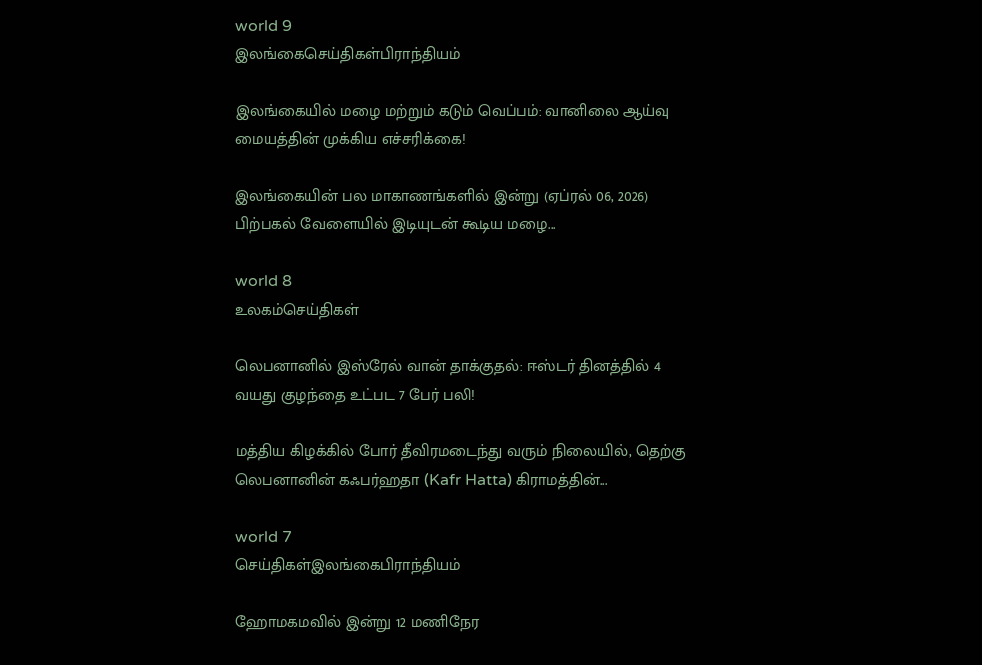world 9
இலங்கைசெய்திகள்பிராந்தியம்

இலங்கையில் மழை மற்றும் கடும் வெப்பம்: வானிலை ஆய்வு மையத்தின் முக்கிய எச்சரிக்கை!

இலங்கையின் பல மாகாணங்களில் இன்று (ஏப்ரல் 06, 2026) பிற்பகல் வேளையில் இடியுடன் கூடிய மழை...

world 8
உலகம்செய்திகள்

லெபனானில் இஸ்ரேல் வான் தாக்குதல்: ஈஸ்டர் தினத்தில் 4 வயது குழந்தை உட்பட 7 பேர் பலி!

மத்திய கிழக்கில் போர் தீவிரமடைந்து வரும் நிலையில், தெற்கு லெபனானின் கஃபர்ஹதா (Kafr Hatta) கிராமத்தின்...

world 7
செய்திகள்இலங்கைபிராந்தியம்

ஹோமகமவில் இன்று 12 மணிநேர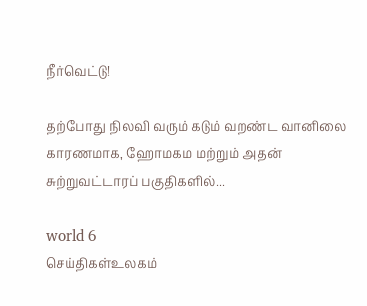நீர்வெட்டு!

தற்போது நிலவி வரும் கடும் வறண்ட வானிலை காரணமாக, ஹோமகம மற்றும் அதன் சுற்றுவட்டாரப் பகுதிகளில்...

world 6
செய்திகள்உலகம்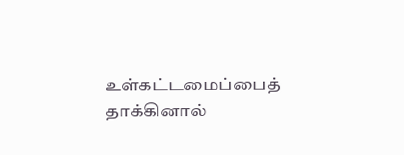உள்கட்டமைப்பைத் தாக்கினால்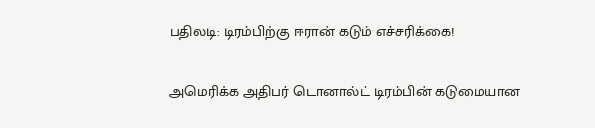பதிலடி: டிரம்பிற்கு ஈரான் கடும் எச்சரிக்கை!

அமெரிக்க அதிபர் டொனால்ட் டிரம்பின் கடுமையான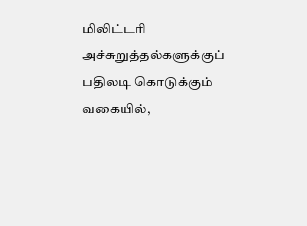மிலிட்டரி அச்சுறுத்தல்களுக்குப் பதிலடி கொடுக்கும் வகையில்,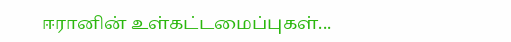ஈரானின் உள்கட்டமைப்புகள்...